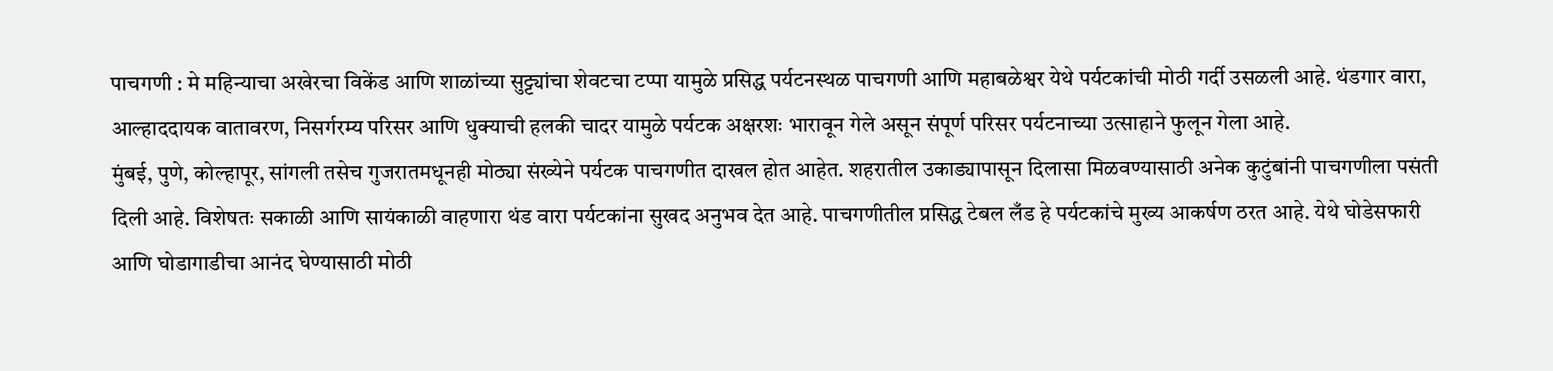पाचगणी : मे महिन्याचा अखेरचा विकेंड आणि शाळांच्या सुट्ट्यांचा शेवटचा टप्पा यामुळे प्रसिद्ध पर्यटनस्थळ पाचगणी आणि महाबळेश्वर येथे पर्यटकांची मोठी गर्दी उसळली आहे. थंडगार वारा, आल्हाददायक वातावरण, निसर्गरम्य परिसर आणि धुक्याची हलकी चादर यामुळे पर्यटक अक्षरशः भारावून गेले असून संपूर्ण परिसर पर्यटनाच्या उत्साहाने फुलून गेला आहे.
मुंबई, पुणे, कोल्हापूर, सांगली तसेच गुजरातमधूनही मोठ्या संख्येने पर्यटक पाचगणीत दाखल होत आहेत. शहरातील उकाड्यापासून दिलासा मिळवण्यासाठी अनेक कुटुंबांनी पाचगणीला पसंती दिली आहे. विशेषतः सकाळी आणि सायंकाळी वाहणारा थंड वारा पर्यटकांना सुखद अनुभव देत आहे. पाचगणीतील प्रसिद्ध टेबल लँड हे पर्यटकांचे मुख्य आकर्षण ठरत आहे. येथे घोडेसफारी आणि घोडागाडीचा आनंद घेण्यासाठी मोठी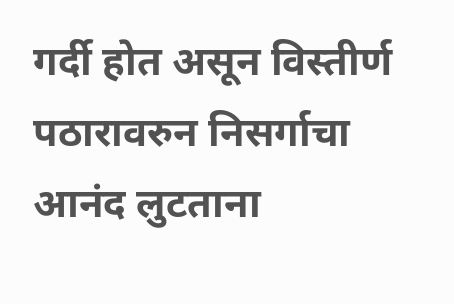गर्दी होत असून विस्तीर्ण पठारावरुन निसर्गाचा आनंद लुटताना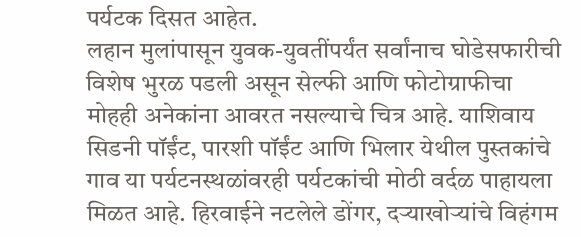पर्यटक दिसत आहेत.
लहान मुलांपासून युवक-युवतींपर्यंत सर्वांनाच घोडेसफारीची विशेष भुरळ पडली असून सेल्फी आणि फोटोग्राफीचा मोहही अनेकांना आवरत नसल्याचे चित्र आहे. याशिवाय सिडनी पॉईंट, पारशी पॉईंट आणि भिलार येथील पुस्तकांचे गाव या पर्यटनस्थळांवरही पर्यटकांची मोठी वर्दळ पाहायला मिळत आहे. हिरवाईने नटलेले डोंगर, दऱ्याखोऱ्यांचे विहंगम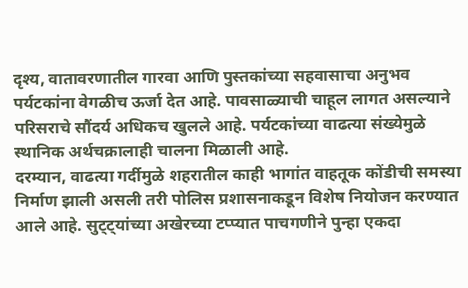दृश्य, वातावरणातील गारवा आणि पुस्तकांच्या सहवासाचा अनुभव पर्यटकांना वेगळीच ऊर्जा देत आहे. पावसाळ्याची चाहूल लागत असल्याने परिसराचे सौंदर्य अधिकच खुलले आहे. पर्यटकांच्या वाढत्या संख्येमुळे स्थानिक अर्थचक्रालाही चालना मिळाली आहे.
दरम्यान, वाढत्या गर्दीमुळे शहरातील काही भागांत वाहतूक कोंडीची समस्या निर्माण झाली असली तरी पोलिस प्रशासनाकडून विशेष नियोजन करण्यात आले आहे. सुट्ट्यांच्या अखेरच्या टप्प्यात पाचगणीने पुन्हा एकदा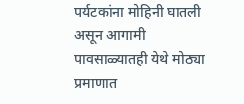पर्यटकांना मोहिनी घातली असून आगामी पावसाळ्यातही येथे मोठ्या प्रमाणात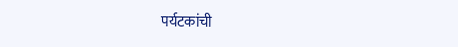पर्यटकांची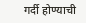गर्दी होण्याची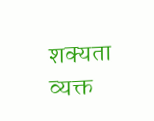शक्यता व्यक्त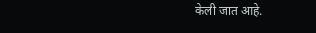केली जात आहे.